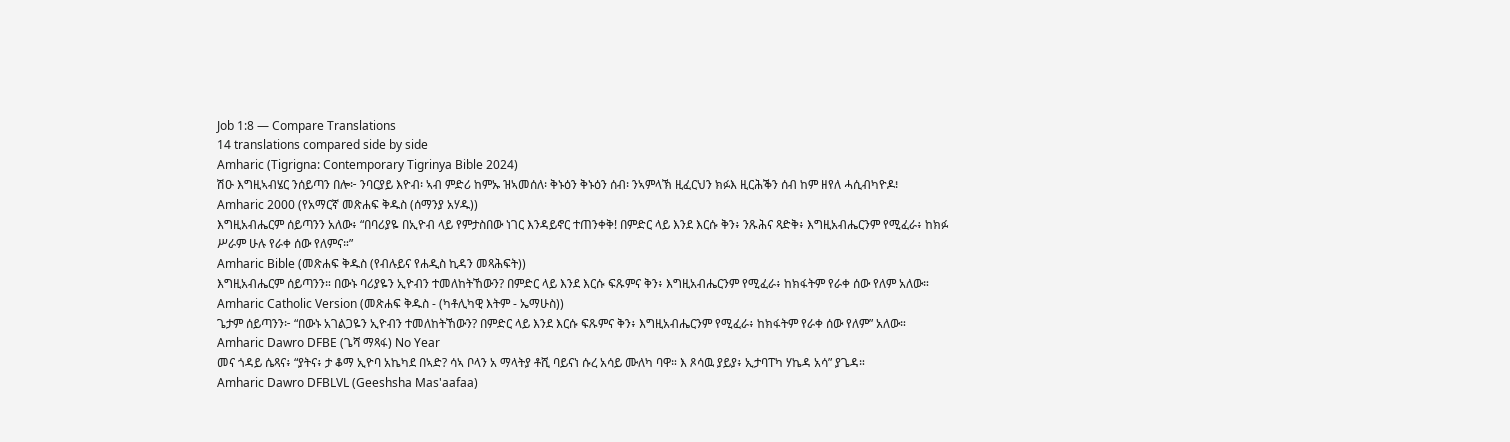Job 1:8 — Compare Translations
14 translations compared side by side
Amharic (Tigrigna: Contemporary Tigrinya Bible 2024)
ሽዑ እግዚኣብሄር ንሰይጣን በሎ፦ ንባርያይ እዮብ፡ ኣብ ምድሪ ከምኡ ዝኣመሰለ፡ ቅኑዕን ቅኑዕን ሰብ፡ ንኣምላኽ ዚፈርህን ክፉእ ዚርሕቕን ሰብ ከም ዘየለ ሓሲብካዮዶ፧
Amharic 2000 (የአማርኛ መጽሐፍ ቅዱስ (ሰማንያ አሃዱ))
እግዚአብሔርም ሰይጣንን አለው፥ “በባሪያዬ በኢዮብ ላይ የምታስበው ነገር እንዳይኖር ተጠንቀቅ! በምድር ላይ እንደ እርሱ ቅን፥ ንጹሕና ጻድቅ፥ እግዚአብሔርንም የሚፈራ፥ ከክፉ ሥራም ሁሉ የራቀ ሰው የለምና።”
Amharic Bible (መጽሐፍ ቅዱስ (የብሉይና የሐዲስ ኪዳን መጻሕፍት))
እግዚአብሔርም ሰይጣንን። በውኑ ባሪያዬን ኢዮብን ተመለከትኸውን? በምድር ላይ እንደ እርሱ ፍጹምና ቅን፥ እግዚአብሔርንም የሚፈራ፥ ከክፋትም የራቀ ሰው የለም አለው።
Amharic Catholic Version (መጽሐፍ ቅዱስ - (ካቶሊካዊ እትም - ኤማሁስ))
ጌታም ሰይጣንን፦ “በውኑ አገልጋዬን ኢዮብን ተመለከትኸውን? በምድር ላይ እንደ እርሱ ፍጹምና ቅን፥ እግዚአብሔርንም የሚፈራ፥ ከክፋትም የራቀ ሰው የለም” አለው።
Amharic Dawro DFBE (ጌሻ ማጻፋ) No Year
መና ጎዳይ ሴጻና፥ “ያትና፥ ታ ቆማ ኢዮባ አኬካደ በኣድ? ሳኣ ቦላን አ ማላትያ ቶሺ ባይናነ ሱረ አሳይ ሙለካ ባዋ። እ ጾሳዉ ያይያ፥ ኢታባፐካ ሃኬዳ አሳ” ያጌዳ።
Amharic Dawro DFBLVL (Geeshsha Mas'aafaa)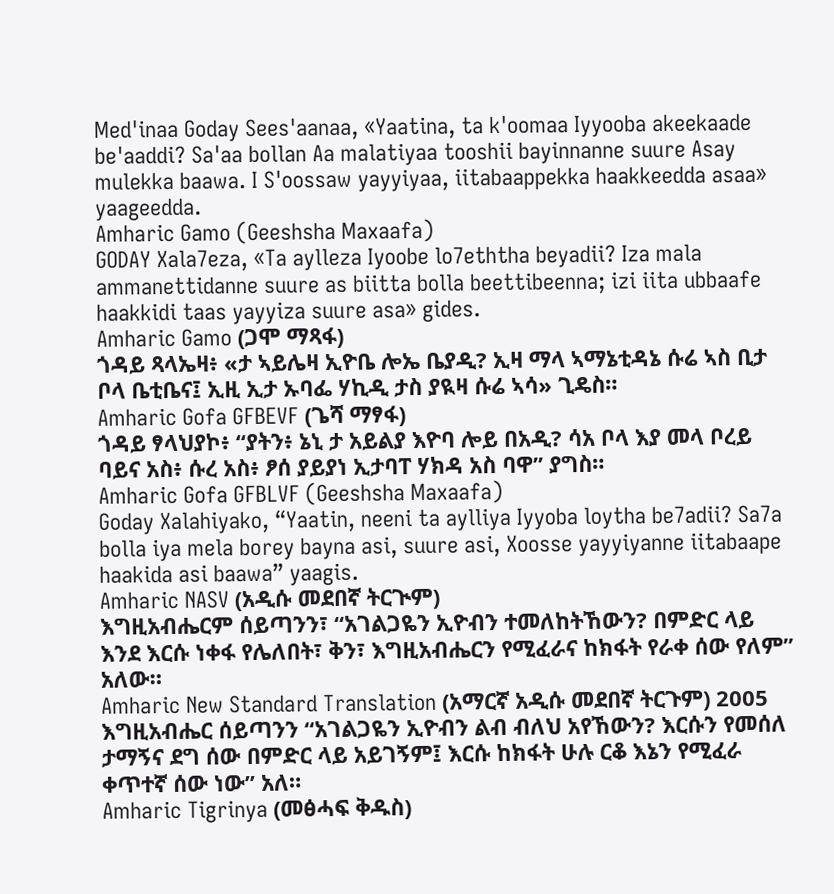Med'inaa Goday Sees'aanaa, «Yaatina, ta k'oomaa Iyyooba akeekaade be'aaddi? Sa'aa bollan Aa malatiyaa tooshii bayinnanne suure Asay mulekka baawa. I S'oossaw yayyiyaa, iitabaappekka haakkeedda asaa» yaageedda.
Amharic Gamo (Geeshsha Maxaafa)
GODAY Xala7eza, «Ta aylleza Iyoobe lo7eththa beyadii? Iza mala ammanettidanne suure as biitta bolla beettibeenna; izi iita ubbaafe haakkidi taas yayyiza suure asa» gides.
Amharic Gamo (ጋሞ ማጻፋ)
ጎዳይ ጻላኤዛ፥ «ታ ኣይሌዛ ኢዮቤ ሎኤ ቤያዲ? ኢዛ ማላ ኣማኔቲዳኔ ሱሬ ኣስ ቢታ ቦላ ቤቲቤና፤ ኢዚ ኢታ ኡባፌ ሃኪዲ ታስ ያዪዛ ሱሬ ኣሳ» ጊዴስ።
Amharic Gofa GFBEVF (ጌሻ ማፃፋ)
ጎዳይ ፃላህያኮ፥ “ያትን፥ ኔኒ ታ አይልያ እዮባ ሎይ በአዲ? ሳአ ቦላ እያ መላ ቦረይ ባይና አስ፥ ሱረ አስ፥ ፆሰ ያይያነ ኢታባፐ ሃክዳ አስ ባዋ” ያግስ።
Amharic Gofa GFBLVF (Geeshsha Maxaafa)
Goday Xalahiyako, “Yaatin, neeni ta aylliya Iyyoba loytha be7adii? Sa7a bolla iya mela borey bayna asi, suure asi, Xoosse yayyiyanne iitabaape haakida asi baawa” yaagis.
Amharic NASV (አዲሱ መደበኛ ትርጒም)
እግዚአብሔርም ሰይጣንን፣ “አገልጋዬን ኢዮብን ተመለከትኸውን? በምድር ላይ እንደ እርሱ ነቀፋ የሌለበት፣ ቅን፣ እግዚአብሔርን የሚፈራና ከክፋት የራቀ ሰው የለም” አለው።
Amharic New Standard Translation (አማርኛ አዲሱ መደበኛ ትርጉም) 2005
እግዚአብሔር ሰይጣንን “አገልጋዬን ኢዮብን ልብ ብለህ አየኸውን? እርሱን የመሰለ ታማኝና ደግ ሰው በምድር ላይ አይገኝም፤ እርሱ ከክፋት ሁሉ ርቆ እኔን የሚፈራ ቀጥተኛ ሰው ነው” አለ።
Amharic Tigrinya (መፅሓፍ ቅዱስ)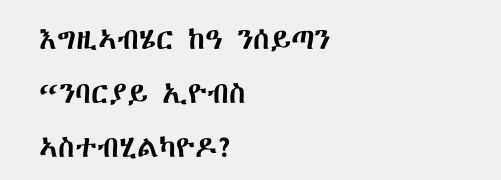እግዚኣብሄር ከዓ ንሰይጣን “ንባርያይ ኢዮብስ ኣስተብሂልካዮዶ?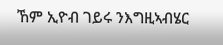ኸም ኢዮብ ገይሩ ንእግዚኣብሄር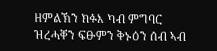ዘምልኽን ክፉእ ካብ ምግባር ዝረሓቐን ፍፁምን ቅኑዕን ሰብ ኣብ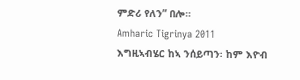ምድሪ የለን” በሎ።
Amharic Tigrinya 2011
እግዚኣብሄር ከኣ ንሰይጣን፡ ከም እዮብ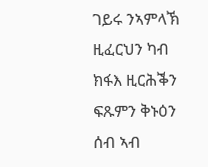ገይሩ ንኣምላኽ ዚፈርህን ካብ ክፋእ ዚርሕቕን ፍጹምን ቅኑዕን ሰብ ኣብ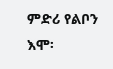ምድሪ የልቦን እሞ፡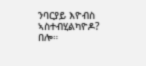ንባርያይ እዮብስ ኣስተብሂልካዮዶ? በሎ።